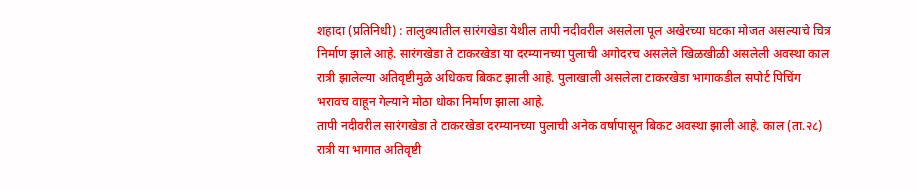शहादा (प्रतिनिधी) : तालुक्यातील सारंगखेडा येथील तापी नदीवरील असलेला पूल अखेरच्या घटका मोजत असल्याचे चित्र निर्माण झाले आहे. सारंगखेडा ते टाकरखेडा या दरम्यानच्या पुलाची अगोदरच असलेले खिळखीळी असलेली अवस्था काल रात्री झालेल्या अतिवृष्टीमुळे अधिकच बिकट झाली आहे. पुलाखाली असलेला टाकरखेडा भागाकडील सपोर्ट पिचिंग भरावच वाहून गेल्याने मोठा धोका निर्माण झाला आहे.
तापी नदीवरील सारंगखेडा ते टाकरखेडा दरम्यानच्या पुलाची अनेक वर्षापासून बिकट अवस्था झाली आहे. काल (ता.२८) रात्री या भागात अतिवृष्टी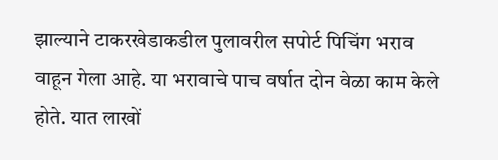झाल्याने टाकरखेडाकडील पुलावरील सपोर्ट पिचिंग भराव वाहून गेला आहे. या भरावाचे पाच वर्षात दोन वेळा काम केले होते. यात लाखों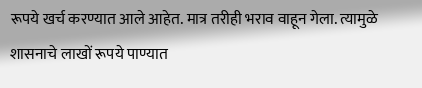रूपये खर्च करण्यात आले आहेत. मात्र तरीही भराव वाहून गेला. त्यामुळे शासनाचे लाखों रूपये पाण्यात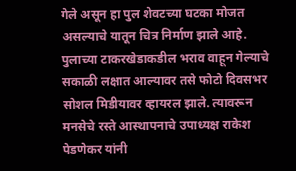गेले असून हा पुल शेवटच्या घटका मोजत असल्याचे यातून चित्र निर्माण झाले आहे.
पुलाच्या टाकरखेडाकडील भराव वाहून गेल्याचे सकाळी लक्षात आल्यावर तसे फोटो दिवसभर सोशल मिडीयावर व्हायरल झाले. त्यावरून मनसेचे रस्ते आस्थापनाचे उपाध्यक्ष राकेश पेडणेकर यांनी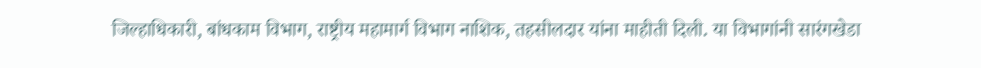जिल्हाधिकारी, बांधकाम विभाग, राष्ट्रीय महामार्ग विभाग नाशिक, तहसीलदार यांना माहीती दिली. या विभागांनी सारंगखेडा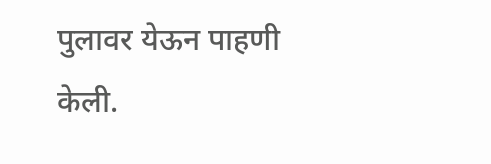पुलावर येऊन पाहणी केली.